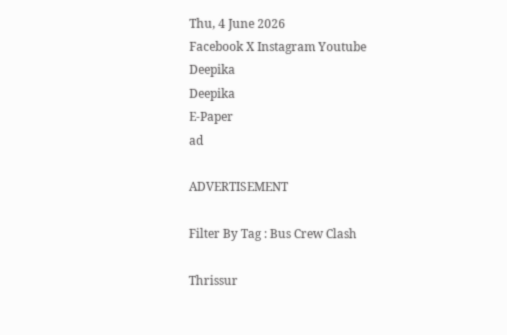Thu, 4 June 2026
Facebook X Instagram Youtube
Deepika
Deepika
E-Paper
ad

ADVERTISEMENT

Filter By Tag : Bus Crew Clash

Thrissur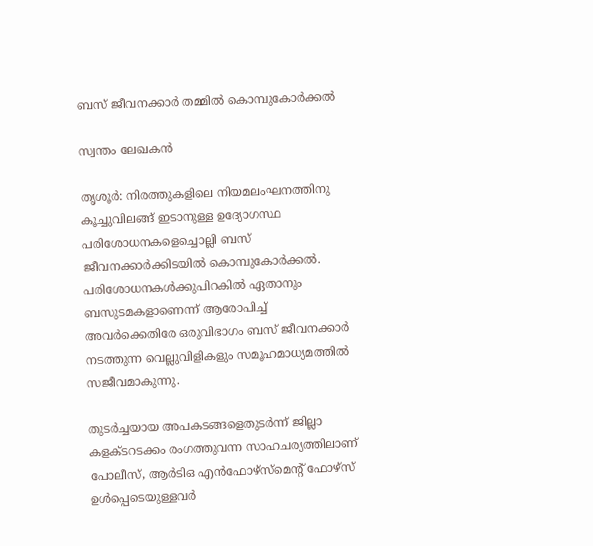ബസ് ജീവനക്കാർ തമ്മിൽ കൊമ്പുകോർക്കൽ

സ്വന്തം ലേഖകൻ

തൃശൂർ: നിരത്തുകളിലെ നിയമലംഘനത്തിനു കൂച്ചുവിലങ്ങ് ഇടാനുള്ള ഉദ്യോഗസ്ഥ പരിശോധനകളെച്ചൊല്ലി ബസ് ജീവനക്കാർക്കിടയിൽ കൊമ്പുകോർക്കൽ. പരിശോധനകൾക്കുപിറകിൽ ഏതാനും ബസുടമകളാണെന്ന് ആരോപിച്ച് അവർക്കെതിരേ ഒരുവിഭാഗം ബസ് ജീവനക്കാർ നടത്തുന്ന വെല്ലുവിളികളും സമൂഹമാധ്യമത്തിൽ സജീവമാകുന്നു.

തുടർച്ചയായ അപകടങ്ങളെതുടർന്ന് ജില്ലാ കളക്ടറടക്കം രംഗത്തുവന്ന സാഹചര്യത്തിലാണ് പോലീസ്, ആർടിഒ എൻഫോഴ്സ്മെന്‍റ് ഫോഴ്സ് ഉൾപ്പെടെയുള്ളവർ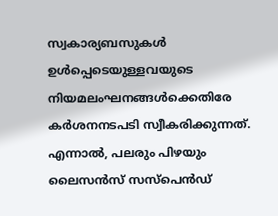സ്വകാര്യബസുകൾ ഉൾപ്പെടെയുള്ളവയുടെ നിയമലംഘനങ്ങൾക്കെതിരേ കർശനനടപടി സ്വീകരിക്കുന്നത്. എന്നാൽ, പലരും പിഴയും ലൈസൻസ് സസ്പെൻഡ്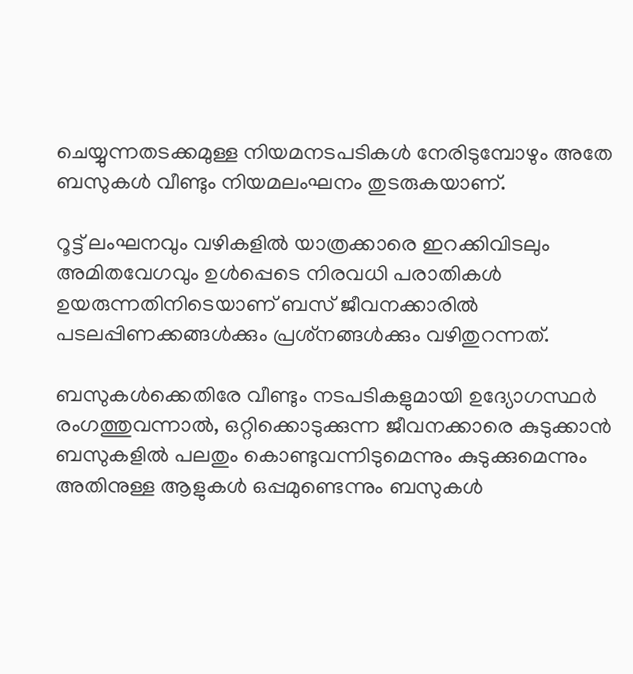ചെയ്യുന്നതടക്കമുള്ള നിയമനടപടികൾ നേരിടുമ്പോഴും അതേ ബസുകൾ വീണ്ടും നിയമലംഘനം തുടരുകയാണ്.

റൂട്ട് ലംഘനവും വഴികളിൽ യാത്രക്കാരെ ഇറക്കിവിടലും അമിതവേഗവും ഉൾപ്പെടെ നിരവധി പരാതികൾ ഉയരുന്നതിനിടെയാണ് ബസ് ജീവനക്കാരിൽ പടലപ്പിണക്കങ്ങൾക്കും പ്രശ്‍നങ്ങൾക്കും വഴിതുറന്നത്.

ബസുകൾക്കെതിരേ വീണ്ടും നടപടികളുമായി ഉദ്യോഗസ്ഥർ രംഗത്തുവന്നാൽ, ഒറ്റിക്കൊടുക്കുന്ന ജീവനക്കാരെ കുടുക്കാൻ ബസുകളിൽ പലതും കൊണ്ടുവന്നിടുമെന്നും കുടുക്കുമെന്നും അതിനുള്ള ആളുകൾ ഒപ്പമുണ്ടെന്നും ബസുകൾ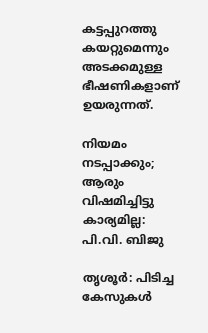കട്ടപ്പുറത്തു കയറ്റുമെന്നും അടക്കമുള്ള ഭീഷണികളാണ് ഉയരുന്നത്.

നിയമം നടപ്പാക്കും; ആരും വിഷമിച്ചിട്ടു
കാര്യമില്ല: പി.വി. ബിജു

തൃശൂർ: പിടിച്ച കേസുകൾ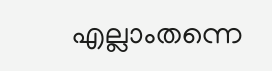എല്ലാംതന്നെ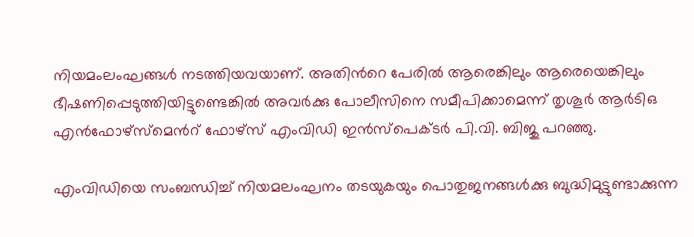നിയമംലംഘങ്ങൾ നടത്തിയവയാണ്. അതിന്‍റെ പേരിൽ ആരെങ്കിലും ആരെയെങ്കിലും ഭീഷണിപ്പെടുത്തിയിട്ടുണ്ടെങ്കിൽ അവർക്കു പോലീസിനെ സമീപിക്കാമെന്ന് തൃശൂർ ആർടിഒ എൻഫോഴ്സ്മെന്‍റ് ഫോഴ്സ് എംവിഡി ഇൻസ്പെക്ടർ പി.വി. ബിജു പറഞ്ഞു.

എംവിഡിയെ സംബന്ധിച്ച് നിയമലംഘനം തടയുകയും പൊതുജനങ്ങൾക്കു ബുദ്ധിമുട്ടുണ്ടാക്കുന്ന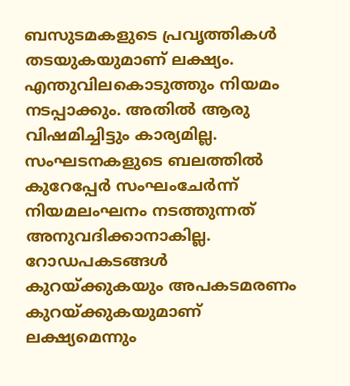ബസുടമകളുടെ പ്രവൃത്തികൾ തടയുകയുമാണ് ലക്ഷ്യം. എന്തുവിലകൊടുത്തും നിയമം നടപ്പാക്കും. അതിൽ ആരു വിഷമിച്ചിട്ടും കാര്യമില്ല. സംഘടനകളുടെ ബലത്തിൽ കുറേപ്പേർ സംഘംചേർന്ന് നിയമലംഘനം നടത്തുന്നത് അനുവദിക്കാനാകില്ല. റോഡപകടങ്ങൾ കുറയ്ക്കുകയും അപകടമരണം കുറയ്ക്കുകയുമാണ് ലക്ഷ്യമെന്നും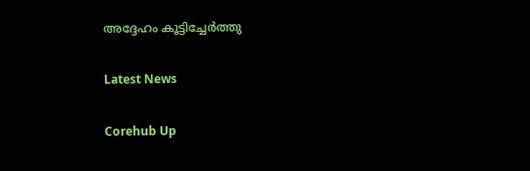അദ്ദേഹം കൂട്ടിച്ചേർത്തു

Latest News

Corehub Up